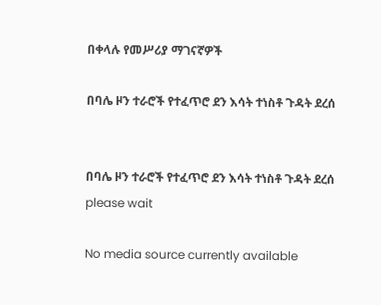በቀላሉ የመሥሪያ ማገናኛዎች

በባሌ ዞን ተራሮች የተፈጥሮ ደን እሳት ተነስቶ ጉዳት ደረሰ


በባሌ ዞን ተራሮች የተፈጥሮ ደን እሳት ተነስቶ ጉዳት ደረሰ
please wait

No media source currently available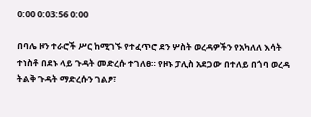0:00 0:03:56 0:00

በባሌ ዞን ተራሮች ሥር ከሚገኙ የተፈጥሮ ደን ሦስት ወረዳዎችን የአካለለ እሳት ተነስቶ በደኑ ላይ ጉዳት መድረሱ ተገለፀ። የዞኑ ፓሊስ አደጋው በተለይ በጎባ ወረዳ ትልቅ ጉዳት ማድረሱን ገልፆ፣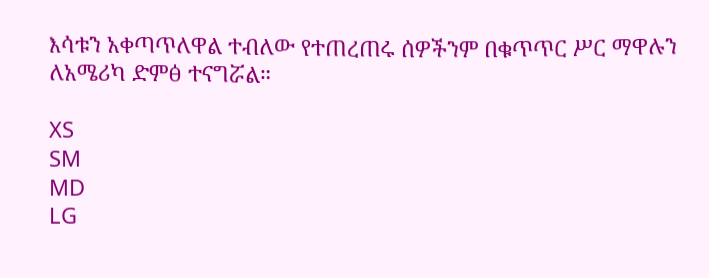እሳቱን አቀጣጥለዋል ተብለው የተጠረጠሩ ሰዎችንም በቁጥጥር ሥር ማዋሉን ለአሜሪካ ድምፅ ተናግሯል።

XS
SM
MD
LG